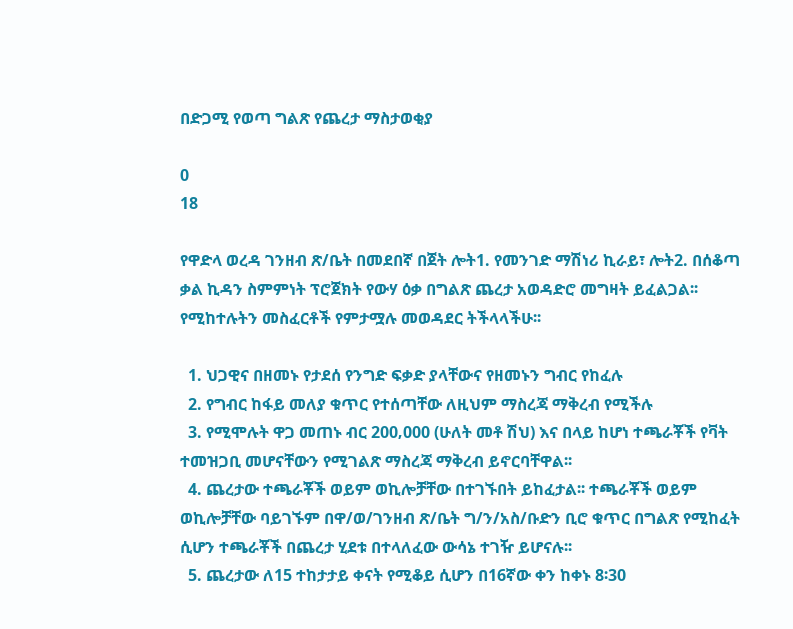በድጋሚ የወጣ ግልጽ የጨረታ ማስታወቂያ

0
18

የዋድላ ወረዳ ገንዘብ ጽ/ቤት በመደበኛ በጀት ሎት1. የመንገድ ማሽነሪ ኪራይ፣ ሎት2. በሰቆጣ ቃል ኪዳን ስምምነት ፕሮጀክት የውሃ ዕቃ በግልጽ ጨረታ አወዳድሮ መግዛት ይፈልጋል፡፡ የሚከተሉትን መስፈርቶች የምታሟሉ መወዳደር ትችላላችሁ፡፡

  1. ህጋዊና በዘመኑ የታደሰ የንግድ ፍቃድ ያላቸውና የዘመኑን ግብር የከፈሉ
  2. የግብር ከፋይ መለያ ቁጥር የተሰጣቸው ለዚህም ማስረጃ ማቅረብ የሚችሉ
  3. የሚሞሉት ዋጋ መጠኑ ብር 200‚000 (ሁለት መቶ ሽህ) እና በላይ ከሆነ ተጫራቾች የቫት ተመዝጋቢ መሆናቸውን የሚገልጽ ማስረጃ ማቅረብ ይኖርባቸዋል፡፡
  4. ጨረታው ተጫራቾች ወይም ወኪሎቻቸው በተገኙበት ይከፈታል፡፡ ተጫራቾች ወይም ወኪሎቻቸው ባይገኙም በዋ/ወ/ገንዘብ ጽ/ቤት ግ/ን/አስ/ቡድን ቢሮ ቁጥር በግልጽ የሚከፈት ሲሆን ተጫራቾች በጨረታ ሂደቱ በተላለፈው ውሳኔ ተገዥ ይሆናሉ፡፡
  5. ጨረታው ለ15 ተከታታይ ቀናት የሚቆይ ሲሆን በ16ኛው ቀን ከቀኑ 8፡30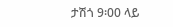ታሽጎ 9፡00 ላይ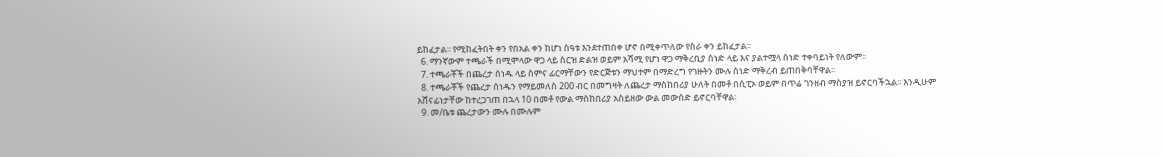ይከፈታል፡፡ የሚከፈትበት ቀን የበአል ቀን ከሆነ ስዓቱ እንደተጠበቀ ሆኖ በሚቀጥለው የስራ ቀን ይከፈታል፡፡
  6. ማንኛውም ተጫራች በሚሞላው ዋጋ ላይ ስርዝ ድልዝ ወይም አሻሚ የሆነ ዋጋ ማቅረቢያ ሰነድ ላይ እና ያልተሟላ ሰነድ ተቀባይነት የለውም፡፡
  7. ተጫራቾች በጨረታ ሰነዱ ላይ ስምና ፊርማቸውን የድርጅቱን ማህተም በማድረግ የገዙትን ሙሉ ሰነድ ማቅረብ ይጠበቅባቸዋል፡፡
  8. ተጫራቾች የጨረታ ሰነዱን የማይመለስ 200 ብር በመግዛት ለጨረታ ማስከበሪያ ሁለት በመቶ በሲፒኦ ወይም በጥሬ ገንዘብ ማስያዝ ይኖርባችኋል፡፡ እንዲሁም አሸናፊነታቸው ከተረጋገጠ በኋላ 10 በመቶ የውል ማስከበሪያ አስይዘው ውል መውሰድ ይኖርባቸዋል፡
  9. መ/ቤቱ ጨረታውን ሙሉ በሙሉም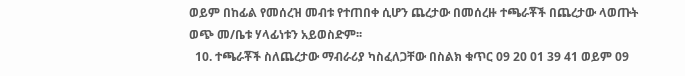ወይም በከፊል የመሰረዝ መብቱ የተጠበቀ ሲሆን ጨረታው በመሰረዙ ተጫራቾች በጨረታው ላወጡት ወጭ መ/ቤቱ ሃላፊነቱን አይወስድም፡፡
  10. ተጫራቾች ስለጨረታው ማብራሪያ ካስፈለጋቸው በስልክ ቁጥር 09 20 01 39 41 ወይም 09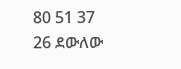80 51 37 26 ደውለው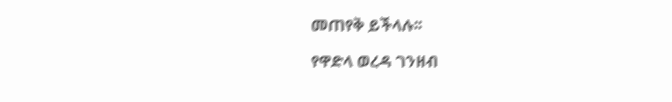መጠየቅ ይችላሉ፡፡

የዋድላ ወረዳ ገንዘብ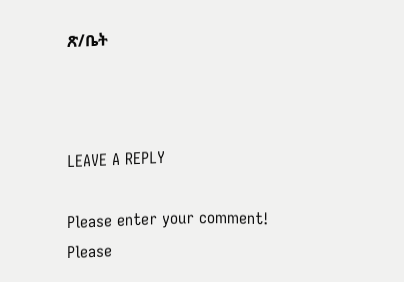ጽ/ቤት



LEAVE A REPLY

Please enter your comment!
Please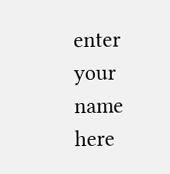enter your name here